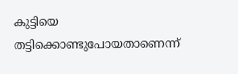കുട്ടിയെ തട്ടിക്കൊണ്ടുപോയതാണെന്ന്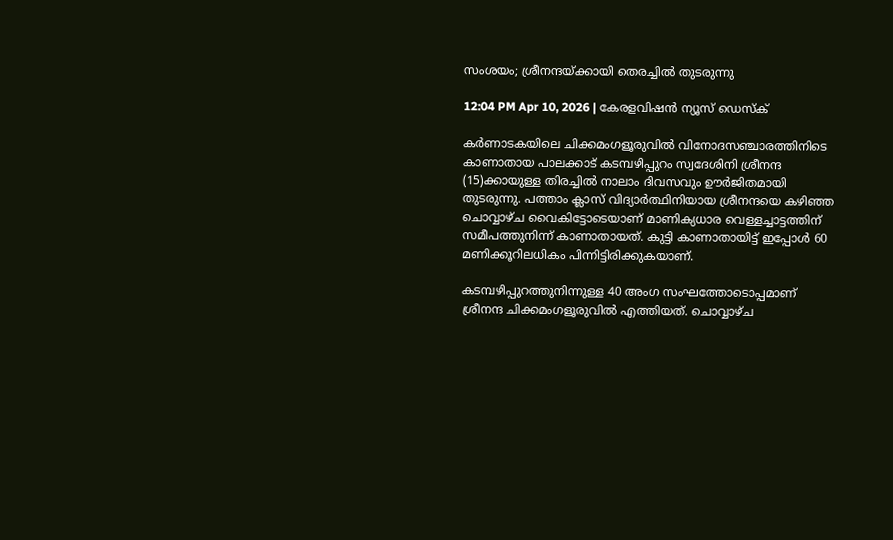സംശയം; ശ്രീനന്ദയ്ക്കായി തെരച്ചിൽ തുടരുന്നു

12:04 PM Apr 10, 2026 | കേരളവിഷൻ ന്യൂസ് ഡെസ്‌ക്

കർണാടകയിലെ ചിക്കമംഗളൂരുവിൽ വിനോദസഞ്ചാരത്തിനിടെ കാണാതായ പാലക്കാട് കടമ്പഴിപ്പുറം സ്വദേശിനി ശ്രീനന്ദ (15)ക്കായുള്ള തിരച്ചിൽ നാലാം ദിവസവും ഊർജിതമായി തുടരുന്നു. പത്താം ക്ലാസ് വിദ്യാർത്ഥിനിയായ ശ്രീനന്ദയെ കഴിഞ്ഞ ചൊവ്വാഴ്ച വൈകിട്ടോടെയാണ് മാണിക്യധാര വെള്ളച്ചാട്ടത്തിന് സമീപത്തുനിന്ന് കാണാതായത്. കുട്ടി കാണാതായിട്ട് ഇപ്പോൾ 60 മണിക്കൂറിലധികം പിന്നിട്ടിരിക്കുകയാണ്.

കടമ്പഴിപ്പുറത്തുനിന്നുള്ള 40 അംഗ സംഘത്തോടൊപ്പമാണ് ശ്രീനന്ദ ചിക്കമംഗളൂരുവിൽ എത്തിയത്. ചൊവ്വാഴ്ച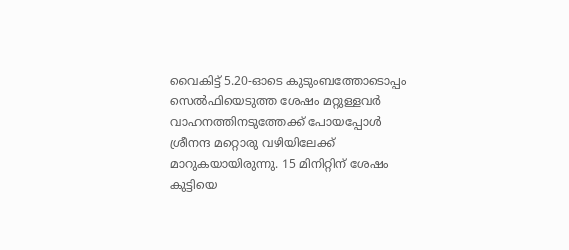വൈകിട്ട് 5.20-ഓടെ കുടുംബത്തോടൊപ്പം സെൽഫിയെടുത്ത ശേഷം മറ്റുള്ളവർ വാഹനത്തിനടുത്തേക്ക് പോയപ്പോൾ ശ്രീനന്ദ മറ്റൊരു വഴിയിലേക്ക് മാറുകയായിരുന്നു. 15 മിനിറ്റിന് ശേഷം കുട്ടിയെ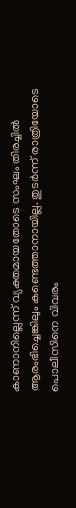കാണാനില്ലെന്ന് വ്യക്തമായതോടെ സംഘം തിരച്ചിൽ ആരംഭിച്ചെങ്കിലും കണ്ടെത്താനായില്ല. തുടർന്ന് രാത്രിയോടെ പൊലീസിനെ വിവരം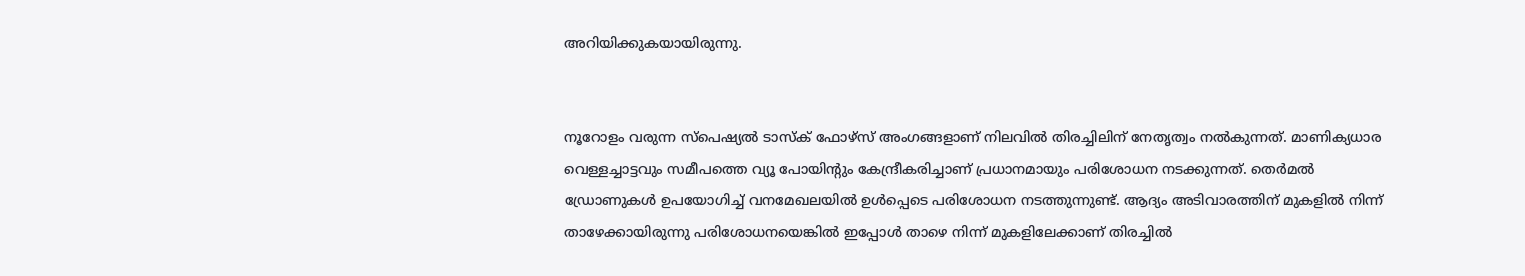അറിയിക്കുകയായിരുന്നു.


നൂറോളം വരുന്ന സ്പെഷ്യൽ ടാസ്ക് ഫോഴ്സ് അംഗങ്ങളാണ് നിലവിൽ തിരച്ചിലിന് നേതൃത്വം നൽകുന്നത്. മാണിക്യധാര വെള്ളച്ചാട്ടവും സമീപത്തെ വ്യൂ പോയിന്റും കേന്ദ്രീകരിച്ചാണ് പ്രധാനമായും പരിശോധന നടക്കുന്നത്. തെർമൽ ഡ്രോണുകൾ ഉപയോഗിച്ച് വനമേഖലയിൽ ഉൾപ്പെടെ പരിശോധന നടത്തുന്നുണ്ട്. ആദ്യം അടിവാരത്തിന് മുകളിൽ നിന്ന് താഴേക്കായിരുന്നു പരിശോധനയെങ്കിൽ ഇപ്പോൾ താഴെ നിന്ന് മുകളിലേക്കാണ് തിരച്ചിൽ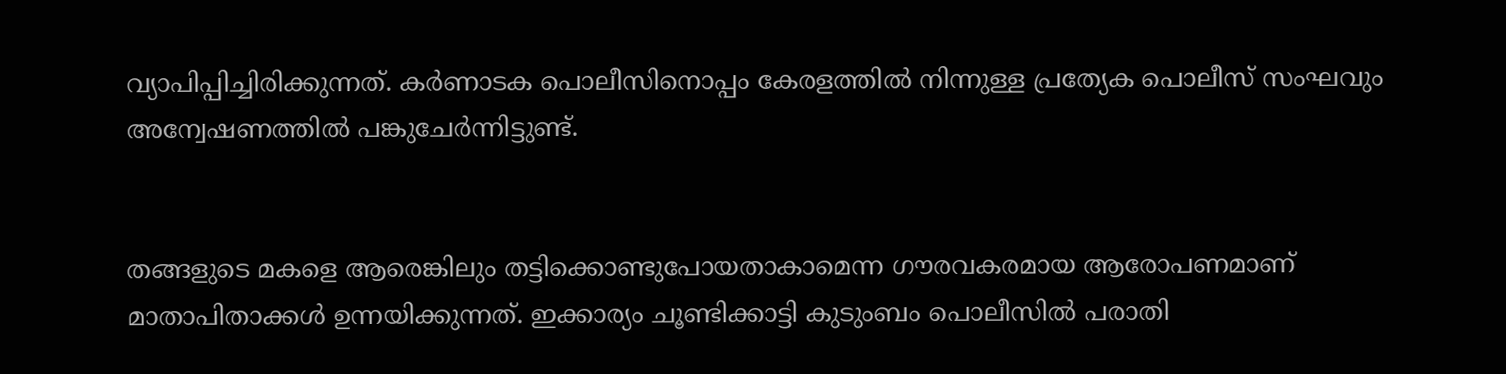വ്യാപിപ്പിച്ചിരിക്കുന്നത്. കർണാടക പൊലീസിനൊപ്പം കേരളത്തിൽ നിന്നുള്ള പ്രത്യേക പൊലീസ് സംഘവും അന്വേഷണത്തിൽ പങ്കുചേർന്നിട്ടുണ്ട്.


തങ്ങളുടെ മകളെ ആരെങ്കിലും തട്ടിക്കൊണ്ടുപോയതാകാമെന്ന ഗൗരവകരമായ ആരോപണമാണ് മാതാപിതാക്കൾ ഉന്നയിക്കുന്നത്. ഇക്കാര്യം ചൂണ്ടിക്കാട്ടി കുടുംബം പൊലീസിൽ പരാതി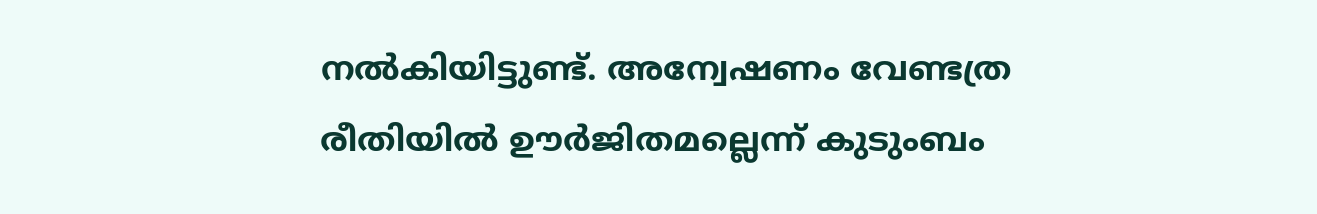നൽകിയിട്ടുണ്ട്. അന്വേഷണം വേണ്ടത്ര രീതിയിൽ ഊർജിതമല്ലെന്ന് കുടുംബം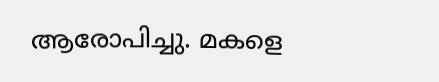ആരോപിച്ചു. മകളെ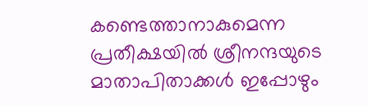കണ്ടെത്താനാകുമെന്ന പ്രതീക്ഷയിൽ ശ്രീനന്ദയുടെ മാതാപിതാക്കൾ ഇപ്പോഴും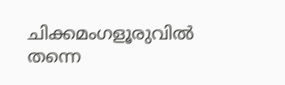ചിക്കമംഗളൂരുവിൽ തന്നെ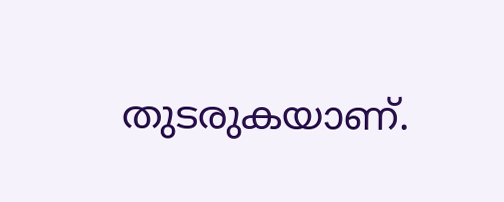തുടരുകയാണ്.